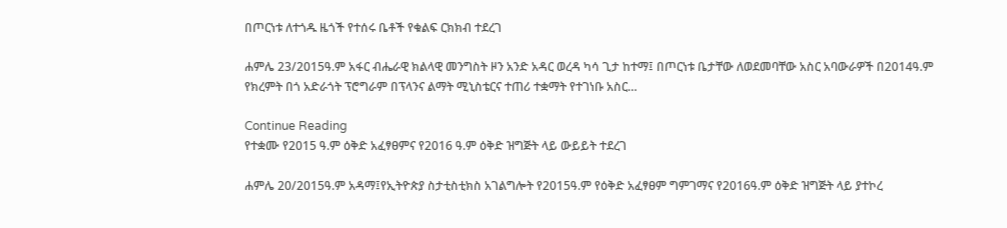በጦርነቱ ለተጎዱ ዜጎች የተሰሩ ቤቶች የቁልፍ ርክክብ ተደረገ

ሐምሌ 23/2015ዓ.ም አፋር ብሔራዊ ክልላዊ መንግስት ዞን አንድ አዳር ወረዳ ካሳ ጊታ ከተማ፤ በጦርነቱ ቤታቸው ለወደመባቸው አስር አባውራዎች በ2014ዓ.ም የክረምት በጎ አድራጎት ፕሮግራም በፕላንና ልማት ሚኒስቴርና ተጠሪ ተቋማት የተገነቡ አስር…

Continue Reading
የተቋሙ የ2015 ዓ.ም ዕቅድ አፈፃፀምና የ2016 ዓ.ም ዕቅድ ዝግጅት ላይ ውይይት ተደረገ

ሐምሌ 20/2015ዓ.ም አዳማ፤የኢትዮጵያ ስታቲስቲክስ አገልግሎት የ2015ዓ.ም የዕቅድ አፈፃፀም ግምገማና የ2016ዓ.ም ዕቅድ ዝግጅት ላይ ያተኮረ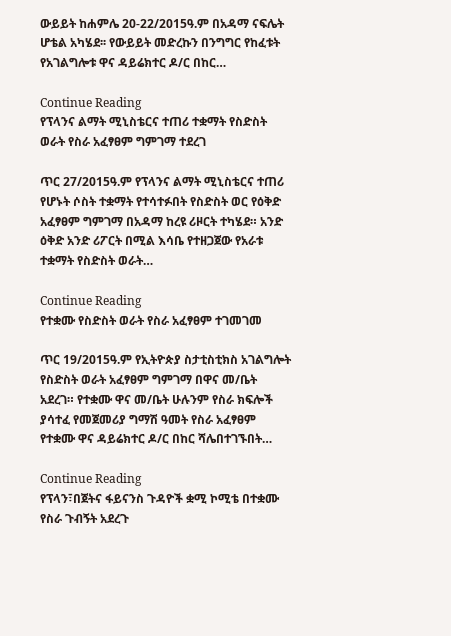ውይይት ከሐምሌ 20-22/2015ዓ.ም በአዳማ ናፍሌት ሆቴል አካሄደ፡፡ የውይይት መድረኩን በንግግር የከፈቱት የአገልግሎቱ ዋና ዳይሬክተር ዶ/ር በከር…

Continue Reading
የፕላንና ልማት ሚኒስቴርና ተጠሪ ተቋማት የስድስት ወራት የስራ አፈፃፀም ግምገማ ተደረገ

ጥር 27/2015ዓ.ም የፕላንና ልማት ሚኒስቴርና ተጠሪ የሆኑት ሶስት ተቋማት የተሳተፉበት የስድስት ወር የዕቅድ አፈፃፀም ግምገማ በአዳማ ከረዩ ሪዞርት ተካሄደ። አንድ ዕቅድ አንድ ሪፖርት በሚል እሳቤ የተዘጋጀው የአራቱ ተቋማት የስድስት ወራት…

Continue Reading
የተቋሙ የስድስት ወራት የስራ አፈፃፀም ተገመገመ

ጥር 19/2015ዓ.ም የኢትዮጵያ ስታቲስቲክስ አገልግሎት የስድስት ወራት አፈፃፀም ግምገማ በዋና መ/ቤት አደረገ። የተቋሙ ዋና መ/ቤት ሁሉንም የስራ ክፍሎች ያሳተፈ የመጀመሪያ ግማሽ ዓመት የስራ አፈፃፀም የተቋሙ ዋና ዳይሬክተር ዶ/ር በከር ሻሌበተገኙበት…

Continue Reading
የፕላን፣በጀትና ፋይናንስ ጉዳዮች ቋሚ ኮሚቴ በተቋሙ የስራ ጉብኝት አደረጉ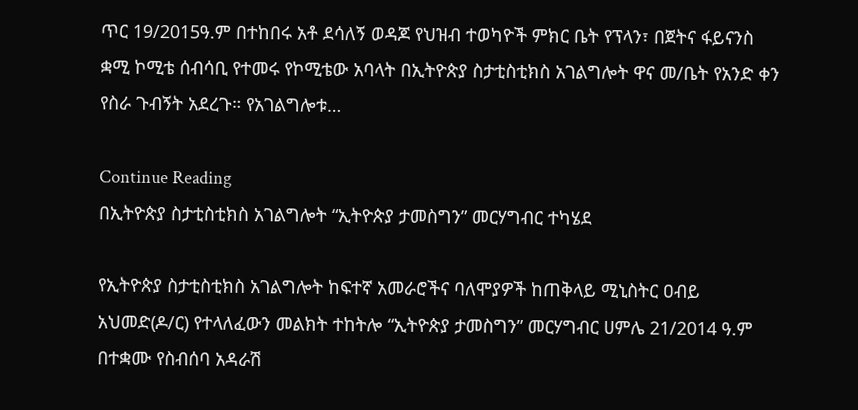ጥር 19/2015ዓ.ም በተከበሩ አቶ ደሳለኝ ወዳጆ የህዝብ ተወካዮች ምክር ቤት የፕላን፣ በጀትና ፋይናንስ ቋሚ ኮሚቴ ሰብሳቢ የተመሩ የኮሚቴው አባላት በኢትዮጵያ ስታቲስቲክስ አገልግሎት ዋና መ/ቤት የአንድ ቀን የስራ ጉብኝት አደረጉ። የአገልግሎቱ…

Continue Reading
በኢትዮጵያ ስታቲስቲክስ አገልግሎት “ኢትዮጵያ ታመስግን” መርሃግብር ተካሄደ

የኢትዮጵያ ስታቲስቲክስ አገልግሎት ከፍተኛ አመራሮችና ባለሞያዎች ከጠቅላይ ሚኒስትር ዐብይ አህመድ(ዶ/ር) የተላለፈውን መልክት ተከትሎ “ኢትዮጵያ ታመስግን” መርሃግብር ሀምሌ 21/2014 ዓ.ም በተቋሙ የስብሰባ አዳራሽ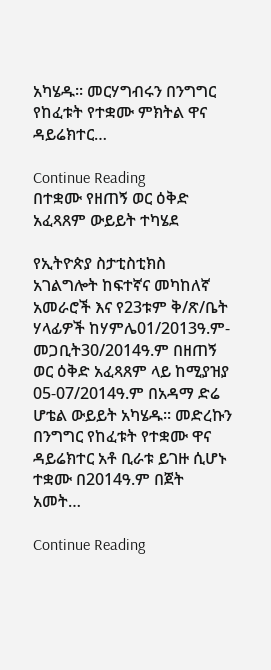አካሄዱ፡፡ መርሃግብሩን በንግግር የከፈቱት የተቋሙ ምክትል ዋና ዳይሬክተር…

Continue Reading
በተቋሙ የዘጠኝ ወር ዕቅድ አፈጻጸም ውይይት ተካሄደ

የኢትዮጵያ ስታቲስቲክስ አገልግሎት ከፍተኛና መካከለኛ አመራሮች እና የ23ቱም ቅ/ጽ/ቤት ሃላፊዎች ከሃምሌ01/2013ዓ.ም-መጋቢት30/2014ዓ.ም በዘጠኝ ወር ዕቅድ አፈጻጸም ላይ ከሚያዝያ 05-07/2014ዓ.ም በአዳማ ድሬ ሆቴል ውይይት አካሄዱ፡፡ መድረኩን በንግግር የከፈቱት የተቋሙ ዋና ዳይሬክተር አቶ ቢራቱ ይገዙ ሲሆኑ ተቋሙ በ2014ዓ.ም በጀት አመት…

Continue Reading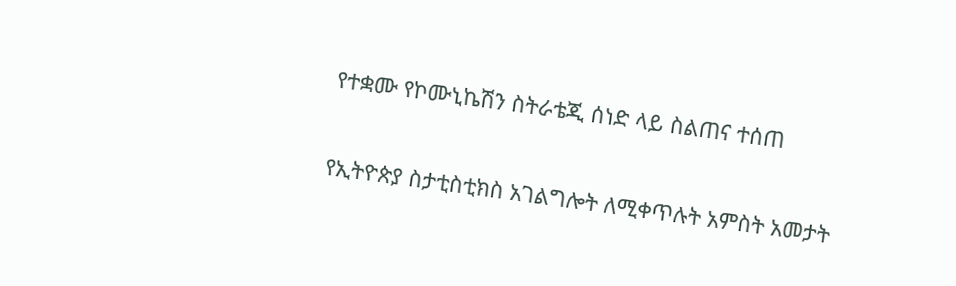የተቋሙ የኮሙኒኬሽን ስትራቴጂ ሰነድ ላይ ስልጠና ተሰጠ

የኢትዮጵያ ስታቲስቲክስ አገልግሎት ለሚቀጥሉት አምስት አመታት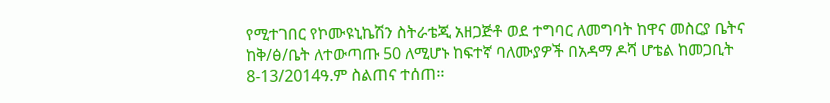የሚተገበር የኮሙዩኒኬሽን ስትራቴጂ አዘጋጅቶ ወደ ተግባር ለመግባት ከዋና መስርያ ቤትና ከቅ/ፅ/ቤት ለተውጣጡ 50 ለሚሆኑ ከፍተኛ ባለሙያዎች በአዳማ ዶሻ ሆቴል ከመጋቢት 8-13/2014ዓ.ም ስልጠና ተሰጠ፡፡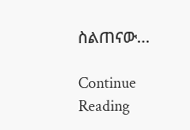ስልጠናው…

Continue Reading